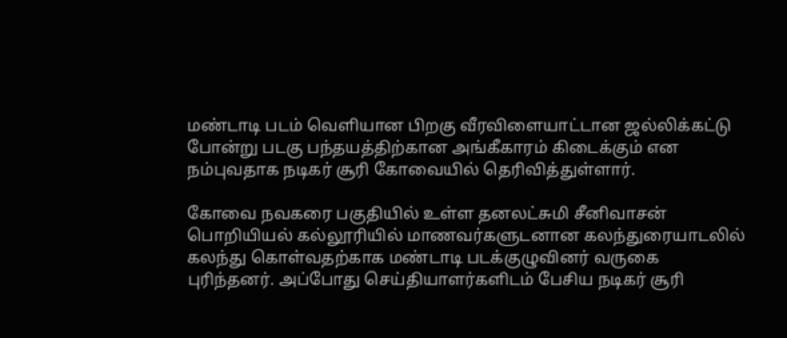மண்டாடி படம் வெளியான பிறகு வீரவிளையாட்டான ஜல்லிக்கட்டு போன்று படகு பந்தயத்திற்கான அங்கீகாரம் கிடைக்கும் என நம்புவதாக நடிகர் சூரி கோவையில் தெரிவித்துள்ளார்.

கோவை நவகரை பகுதியில் உள்ள தனலட்சுமி சீனிவாசன் பொறியியல் கல்லூரியில் மாணவர்களுடனான கலந்துரையாடலில் கலந்து கொள்வதற்காக மண்டாடி படக்குழுவினர் வருகை புரிந்தனர். அப்போது செய்தியாளர்களிடம் பேசிய நடிகர் சூரி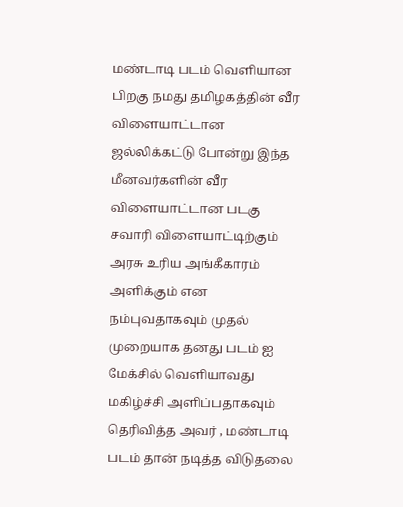மண்டாடி படம் வெளியான பிறகு நமது தமிழகத்தின் வீர விளையாட்டான ஜல்லிக்கட்டு போன்று இந்த மீனவர்களின் வீர விளையாட்டான படகு சவாரி விளையாட்டிற்கும் அரசு உரிய அங்கீகாரம் அளிக்கும் என நம்புவதாகவும் முதல் முறையாக தனது படம் ஐ மேக்சில் வெளியாவது மகிழ்ச்சி அளிப்பதாகவும் தெரிவித்த அவர் , மண்டாடி படம் தான் நடித்த விடுதலை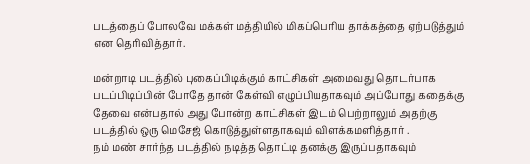படத்தைப் போலவே மக்கள் மத்தியில் மிகப்பெரிய தாக்கத்தை ஏற்படுத்தும் என தெரிவித்தார்.

மன்றாடி படத்தில் புகைப்பிடிக்கும் காட்சிகள் அமைவது தொடர்பாக படப்பிடிப்பின் போதே தான் கேள்வி எழுப்பியதாகவும் அப்போது கதைக்கு தேவை என்பதால் அது போன்ற காட்சிகள் இடம் பெற்றாலும் அதற்கு படத்தில் ஒரு மெசேஜ் கொடுத்துள்ளதாகவும் விளக்கமளித்தார் .
நம் மண் சார்ந்த படத்தில் நடித்த தொட்டி தனக்கு இருப்பதாகவும்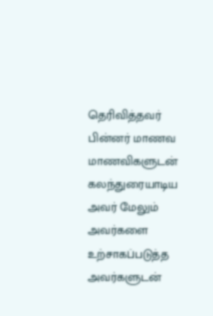தெரிவித்தவர் பின்னர் மாணவ மாணவிகளுடன் கலந்துரையாடிய அவர் மேலும் அவர்களை உற்சாகப்படுத்த அவர்களுடன்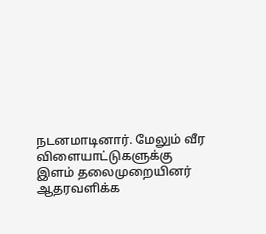நடனமாடினார். மேலும் வீர விளையாட்டுகளுக்கு இளம் தலைமுறையினர் ஆதரவளிக்க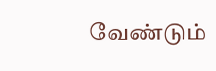வேண்டும்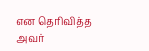என தெரிவித்த அவர்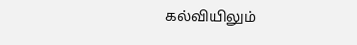கல்வியிலும்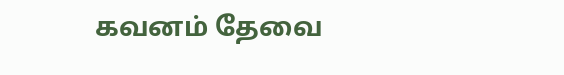கவனம் தேவை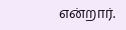என்றார்.